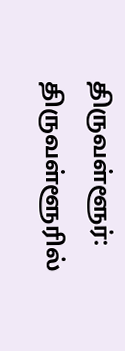திருவள்ளூர்: திருவள்ளூரில்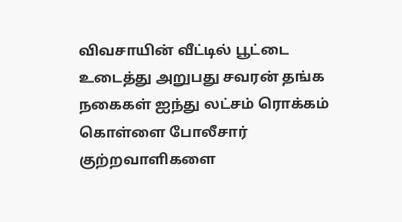விவசாயின் வீட்டில் பூட்டை உடைத்து அறுபது சவரன் தங்க நகைகள் ஐந்து லட்சம் ரொக்கம் கொள்ளை போலீசார் குற்றவாளிகளை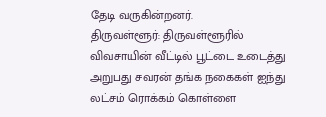தேடி வருகின்றனர்.
திருவள்ளூர்: திருவள்ளூரில் விவசாயின் வீட்டில் பூட்டை உடைத்து அறுபது சவரன் தங்க நகைகள் ஐந்து லட்சம் ரொக்கம் கொள்ளை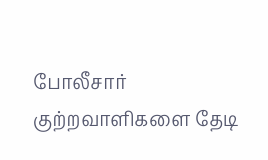போலீசார் குற்றவாளிகளை தேடி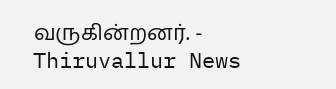வருகின்றனர். - Thiruvallur News